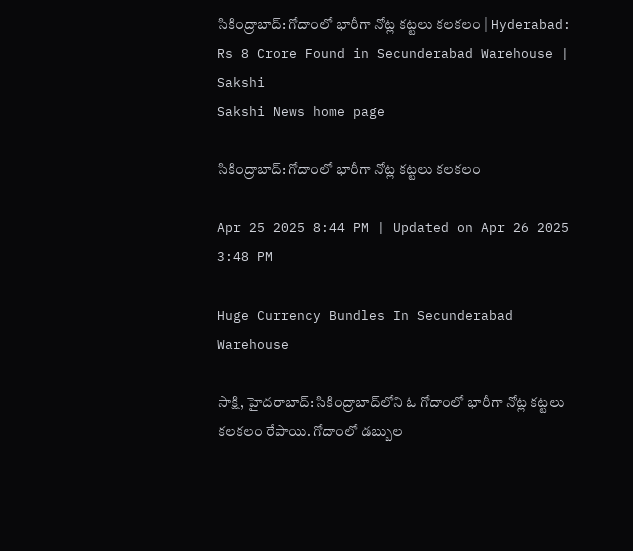సికింద్రాబాద్‌: గోదాంలో భారీగా నోట్ల కట్టలు కలకలం | Hyderabad: Rs 8 Crore Found in Secunderabad Warehouse | Sakshi
Sakshi News home page

సికింద్రాబాద్‌: గోదాంలో భారీగా నోట్ల కట్టలు కలకలం

Apr 25 2025 8:44 PM | Updated on Apr 26 2025 3:48 PM

Huge Currency Bundles In Secunderabad Warehouse

సాక్షి, హైదరాబాద్‌: సికింద్రాబాద్‌లోని ఓ గోదాంలో భారీగా నోట్ల కట్టలు కలకలం రేపాయి. గోదాంలో డబ్బుల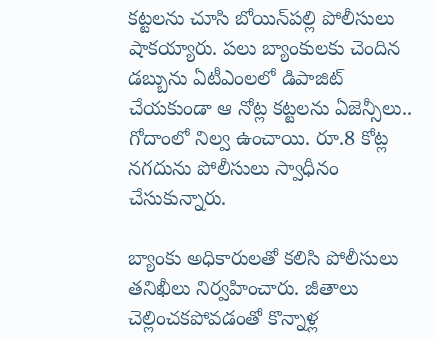కట్టలను చూసి బోయిన్‌పల్లి పోలీసులు షాకయ్యారు. పలు బ్యాంకులకు చెందిన డబ్బును ఏటీఎంలలో డిపాజిట్ చేయకుండా ఆ నోట్ల కట్టలను ఏజెన్సీలు..  గోదాంలో నిల్వ ఉంచాయి. రూ.8 కోట్ల నగదును పోలీసులు స్వాధీనం చేసుకున్నారు.

బ్యాంకు అధికారులతో కలిసి పోలీసులు తనిఖీలు నిర్వహించారు. జీతాలు చెల్లించకపోవడంతో కొన్నాళ్ల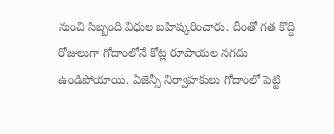నుంచి సిబ్బంది విధుల బహిష్కరించారు. దీంతో గత కొద్ది రోజులుగా గోదాంలోనే కోట్ల రూపాయల నగదు ఉండిపోయాయి. ఏజెన్సీ నిర్వాహకులు గోదాంలో పెట్టి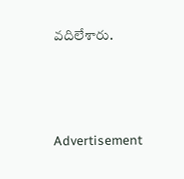వదిలేశారు.





Advertisement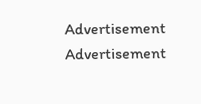Advertisement
Advertisement